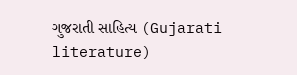ગુજરાતી સાહિત્ય (Gujarati literature)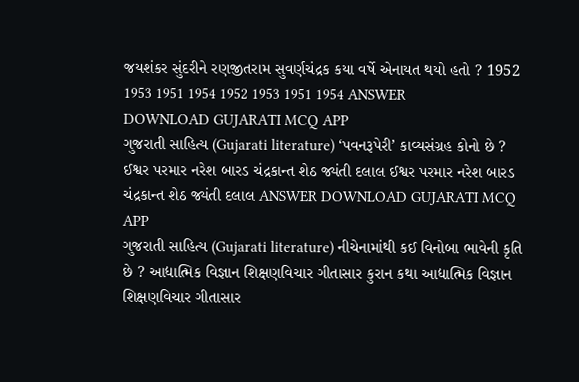જયશંકર સુંદરીને રણજીતરામ સુવર્ણચંદ્રક કયા વર્ષે એનાયત થયો હતો ? 1952 1953 1951 1954 1952 1953 1951 1954 ANSWER DOWNLOAD GUJARATI MCQ APP
ગુજરાતી સાહિત્ય (Gujarati literature) ‘પવનરૂપેરી’ કાવ્યસંગ્રહ કોનો છે ? ઈશ્વર પરમાર નરેશ બારડ ચંદ્રકાન્ત શેઠ જ્યંતી દલાલ ઈશ્વર પરમાર નરેશ બારડ ચંદ્રકાન્ત શેઠ જ્યંતી દલાલ ANSWER DOWNLOAD GUJARATI MCQ APP
ગુજરાતી સાહિત્ય (Gujarati literature) નીચેનામાંથી કઈ વિનોબા ભાવેની કૃતિ છે ? આદ્યાત્મિક વિજ્ઞાન શિક્ષણવિચાર ગીતાસાર કુરાન કથા આદ્યાત્મિક વિજ્ઞાન શિક્ષણવિચાર ગીતાસાર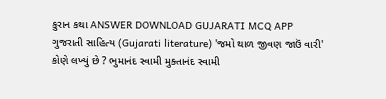કુરાન કથા ANSWER DOWNLOAD GUJARATI MCQ APP
ગુજરાતી સાહિત્ય (Gujarati literature) 'જમો થાળ જીવણ જાઉં વારી' કોણે લખ્યું છે ? ભુમાનંદ સ્વામી મુક્તાનંદ સ્વામી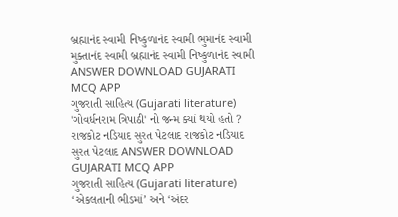બ્રહ્માનંદ સ્વામી નિષ્કુળાનંદ સ્વામી ભુમાનંદ સ્વામી મુક્તાનંદ સ્વામી બ્રહ્માનંદ સ્વામી નિષ્કુળાનંદ સ્વામી ANSWER DOWNLOAD GUJARATI MCQ APP
ગુજરાતી સાહિત્ય (Gujarati literature) 'ગોવર્ધનરામ ત્રિપાઠી' નો જન્મ ક્યાં થયો હતો ? રાજકોટ નડિયાદ સુરત પેટલાદ રાજકોટ નડિયાદ સુરત પેટલાદ ANSWER DOWNLOAD GUJARATI MCQ APP
ગુજરાતી સાહિત્ય (Gujarati literature) ‘એકલતાની ભીડમાં’ અને ‘અંદર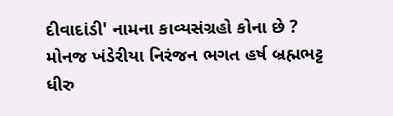દીવાદાંડી' નામના કાવ્યસંગ્રહો કોના છે ? મોનજ ખંડેરીયા નિરંજન ભગત હર્ષ બ્રહ્મભટ્ટ ધીરુ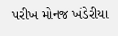પરીખ મોનજ ખંડેરીયા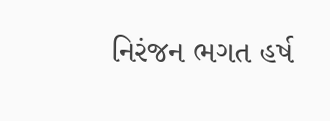નિરંજન ભગત હર્ષ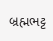બ્રહ્મભટ્ટ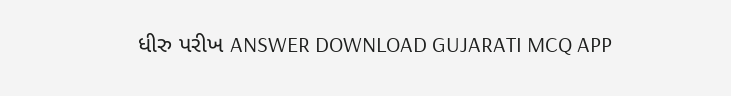ધીરુ પરીખ ANSWER DOWNLOAD GUJARATI MCQ APP